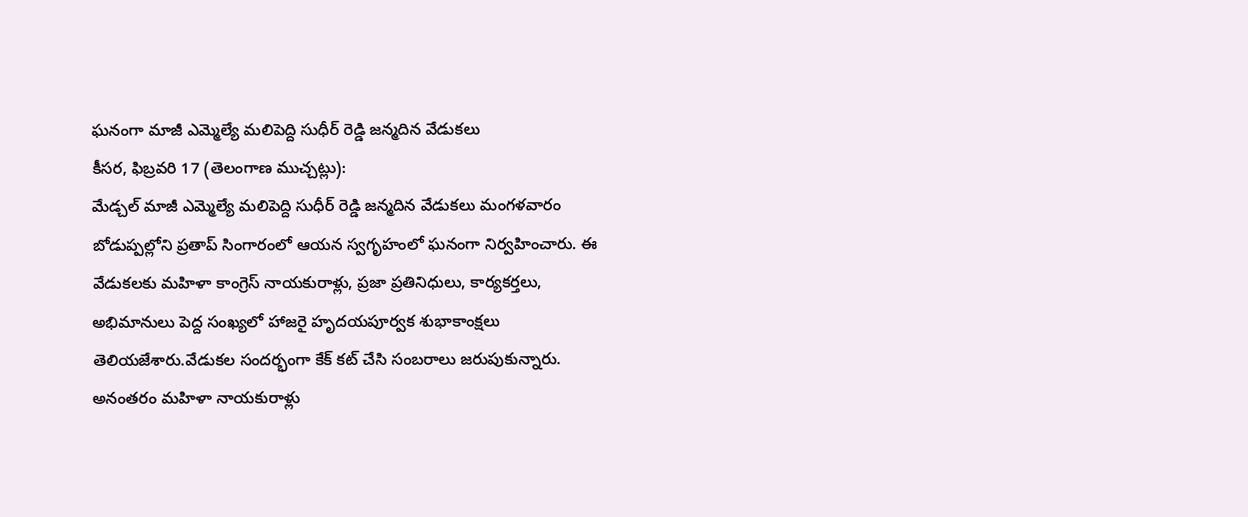ఘనంగా మాజీ ఎమ్మెల్యే మలిపెద్ది సుధీర్ రెడ్డి జన్మదిన వేడుకలు
కీసర, ఫిబ్రవరి 17 (తెలంగాణ ముచ్చట్లు):
మేడ్చల్ మాజీ ఎమ్మెల్యే మలిపెద్ది సుధీర్ రెడ్డి జన్మదిన వేడుకలు మంగళవారం బోడుప్పల్లోని ప్రతాప్ సింగారంలో ఆయన స్వగృహంలో ఘనంగా నిర్వహించారు. ఈ వేడుకలకు మహిళా కాంగ్రెస్ నాయకురాళ్లు, ప్రజా ప్రతినిధులు, కార్యకర్తలు, అభిమానులు పెద్ద సంఖ్యలో హాజరై హృదయపూర్వక శుభాకాంక్షలు తెలియజేశారు.వేడుకల సందర్భంగా కేక్ కట్ చేసి సంబరాలు జరుపుకున్నారు. అనంతరం మహిళా నాయకురాళ్లు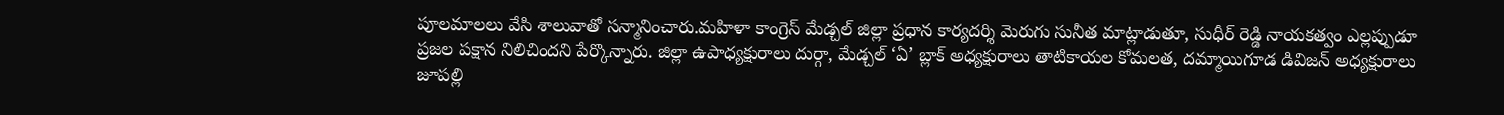పూలమాలలు వేసి శాలువాతో సన్మానించారు.మహిళా కాంగ్రెస్ మేడ్చల్ జిల్లా ప్రధాన కార్యదర్శి మెరుగు సునీత మాట్లాడుతూ, సుధీర్ రెడ్డి నాయకత్వం ఎల్లప్పుడూ ప్రజల పక్షాన నిలిచిందని పేర్కొన్నారు. జిల్లా ఉపాధ్యక్షురాలు దుర్గా, మేడ్చల్ ‘ఏ’ బ్లాక్ అధ్యక్షురాలు తాటికాయల కోమలత, దమ్మాయిగూడ డివిజన్ అధ్యక్షురాలు జూపల్లి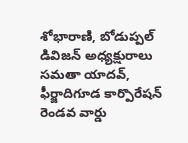శోభారాణి, బోడుప్పల్ డివిజన్ అధ్యక్షురాలు సమతా యాదవ్, ఫీర్జాదిగూడ కార్పొరేషన్ రెండవ వార్డు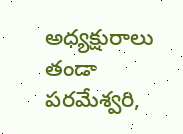అధ్యక్షురాలు తండా పరమేశ్వరి,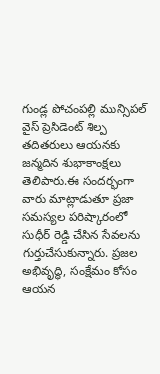గుండ్ల పోచంపల్లి మున్సిపల్ వైస్ ప్రెసిడెంట్ శిల్ప తదితరులు ఆయనకు జన్మదిన శుభాకాంక్షలు తెలిపారు.ఈ సందర్భంగా వారు మాట్లాడుతూ ప్రజా సమస్యల పరిష్కారంలో సుధీర్ రెడ్డి చేసిన సేవలను గుర్తుచేసుకున్నారు. ప్రజల అభివృద్ధి, సంక్షేమం కోసం ఆయన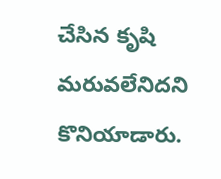చేసిన కృషి మరువలేనిదని కొనియాడారు.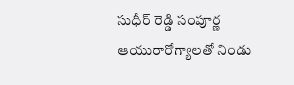సుధీర్ రెడ్డి సంపూర్ణ ఆయురారోగ్యాలతో నిండు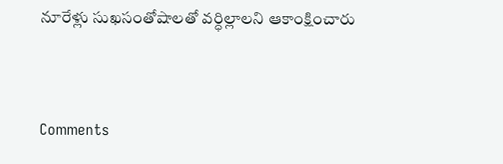నూరేళ్లు సుఖసంతోషాలతో వర్ధిల్లాలని ఆకాంక్షించారు


Comments